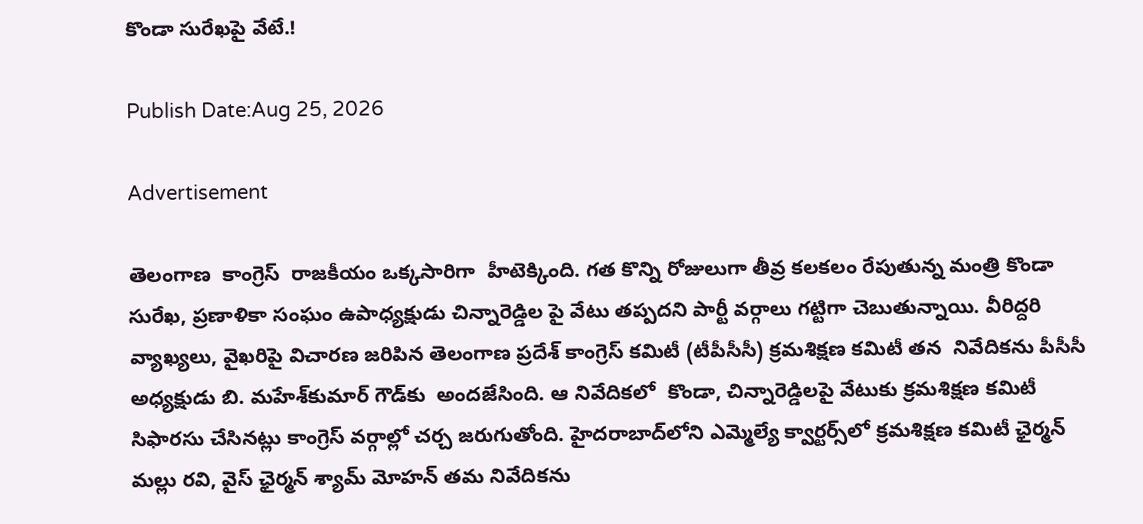కొండా సురేఖపై వేటే.!

Publish Date:Aug 25, 2026

Advertisement

తెలంగాణ  కాంగ్రెస్  రాజకీయం ఒక్కసారిగా  హీటెక్కింది. గత కొన్ని రోజులుగా తీవ్ర కలకలం రేపుతున్న మంత్రి కొండా సురేఖ, ప్రణాళికా సంఘం ఉపాధ్యక్షుడు చిన్నారెడ్డిల పై వేటు తప్పదని పార్టీ వర్గాలు గట్టిగా చెబుతున్నాయి. వీరిద్దరి వ్యాఖ్యలు, వైఖరిపై విచారణ జరిపిన తెలంగాణ ప్రదేశ్ కాంగ్రెస్ కమిటీ (టీపీసీసీ) క్రమశిక్షణ కమిటీ తన  నివేదికను పీసీసీ అధ్యక్షుడు బి. మహేశ్‌కుమార్ గౌడ్‌కు  అందజేసింది. ఆ నివేదికలో  కొండా, చిన్నారెడ్డిలపై వేటుకు క్రమశిక్షణ కమిటీ సిఫారసు చేసినట్లు కాంగ్రెస్ వర్గాల్లో చర్చ జరుగుతోంది. హైదరాబాద్‌లోని ఎమ్మెల్యే క్వార్టర్స్‌లో క్రమశిక్షణ కమిటీ ఛైర్మన్ మల్లు రవి, వైస్ ఛైర్మన్ శ్యామ్ మోహన్ తమ నివేదికను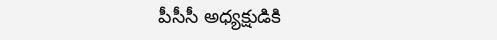పీసీసీ అధ్యక్షుడికి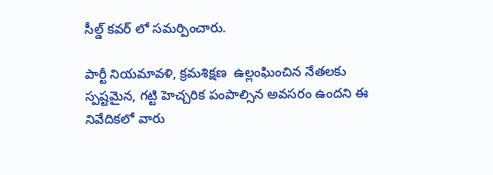సీల్డ్ కవర్ లో సమర్పించారు.

పార్టీ నియమావళి, క్రమశిక్షణ  ఉల్లంఘించిన నేతలకు స్పష్టమైన, గట్టి హెచ్చరిక పంపాల్సిన అవసరం ఉందని ఈ నివేదికలో వారు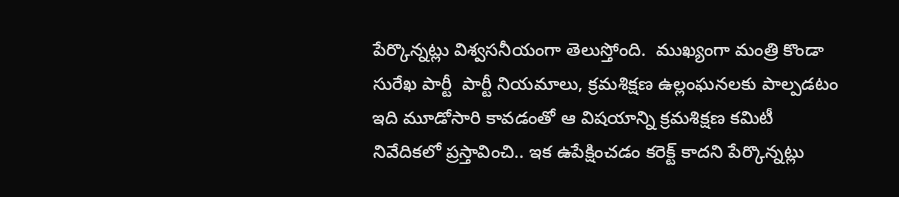పేర్కొన్నట్లు విశ్వసనీయంగా తెలుస్తోంది.  ముఖ్యంగా మంత్రి కొండా సురేఖ పార్టీ  పార్టీ నియమాలు, క్రమశిక్షణ ఉల్లంఘనలకు పాల్పడటం ఇది మూడోసారి కావడంతో ఆ విషయాన్ని క్రమశిక్షణ కమిటీ నివేదికలో ప్రస్తావించి.. ఇక ఉపేక్షించడం కరెక్ట్ కాదని పేర్కొన్నట్లు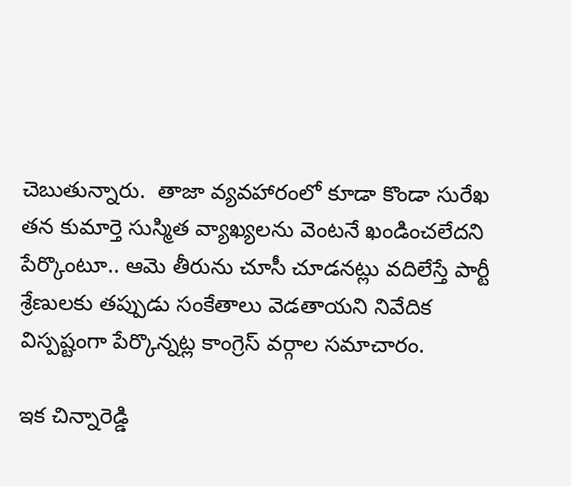చెబుతున్నారు.  తాజా వ్యవహారంలో కూడా కొండా సురేఖ తన కుమార్తె సుస్మిత వ్యాఖ్యలను వెంటనే ఖండించలేదని పేర్కొంటూ.. ఆమె తీరును చూసీ చూడనట్లు వదిలేస్తే పార్టీ శ్రేణులకు తప్పుడు సంకేతాలు వెడతాయని నివేదిక విస్పష్టంగా పేర్కొన్నట్ల కాంగ్రెస్ వర్గాల సమాచారం.

ఇక చిన్నారెడ్డి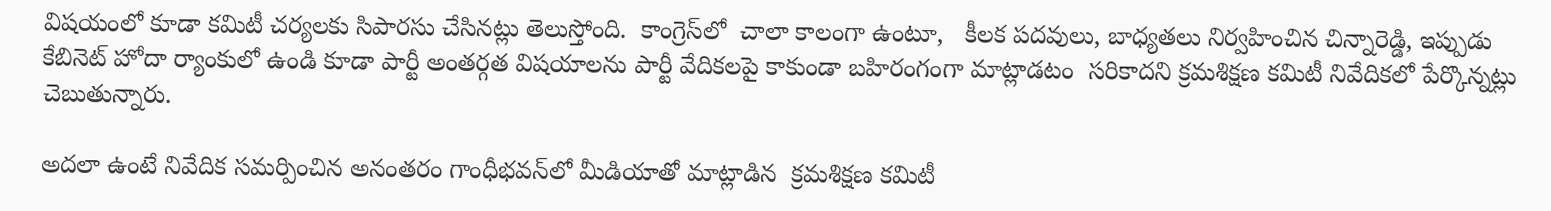విషయంలో కూడా కమిటీ చర్యలకు సిపారసు చేసినట్లు తెలుస్తోంది.  కాంగ్రెస్‌లో  చాలా కాలంగా ఉంటూ,   కీలక పదవులు, బాధ్యతలు నిర్వహించిన చిన్నారెడ్డి, ఇప్పుడు కేబినెట్ హోదా ర్యాంకులో ఉండి కూడా పార్టీ అంతర్గత విషయాలను పార్టీ వేదికలపై కాకుండా బహిరంగంగా మాట్లాడటం  సరికాదని క్రమశిక్షణ కమిటీ నివేదికలో పేర్కొన్నట్లు చెబుతున్నారు.

అదలా ఉంటే నివేదిక సమర్పించిన అనంతరం గాంధీభవన్‌లో మీడియాతో మాట్లాడిన  క్రమశిక్షణ కమిటీ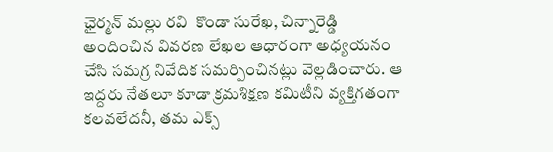ఛైర్మన్ మల్లు రవి  కొండా సురేఖ, చిన్నారెడ్డి అందించిన వివరణ లేఖల ఆధారంగా అధ్యయనం చేసి సమగ్ర నివేదిక సమర్పించినట్లు వెల్లడించారు. ఆ ఇద్దరు నేతలూ కూడా క్రమశిక్షణ కమిటీని వ్యక్తిగతంగా కలవలేదనీ, తమ ఎక్స్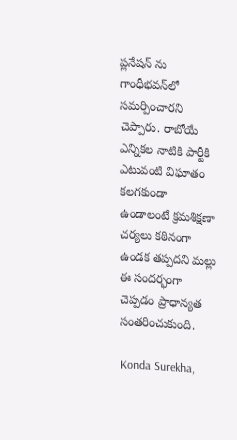ప్లనేషన్ ను గాంధీభవన్‌లో  సమర్పించారని చెప్పారు. రాబోయే ఎన్నికల నాటికి పార్టీకి ఎటువంటి విఘాతం కలగకుండా ఉండాలంటే క్రమశిక్షణా చర్యలు కఠినంగా ఉండక తప్పదని మల్లు ఈ సందర్భంగా చెప్పడం ప్రాధాన్యత సంతరించుకుంది.

Konda Surekha,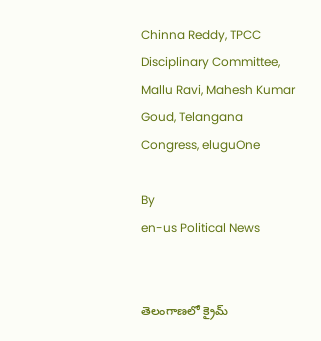Chinna Reddy, TPCC Disciplinary Committee, Mallu Ravi, Mahesh Kumar Goud, Telangana Congress, eluguOne

By
en-us Political News


తెలంగాణలో క్రైమ్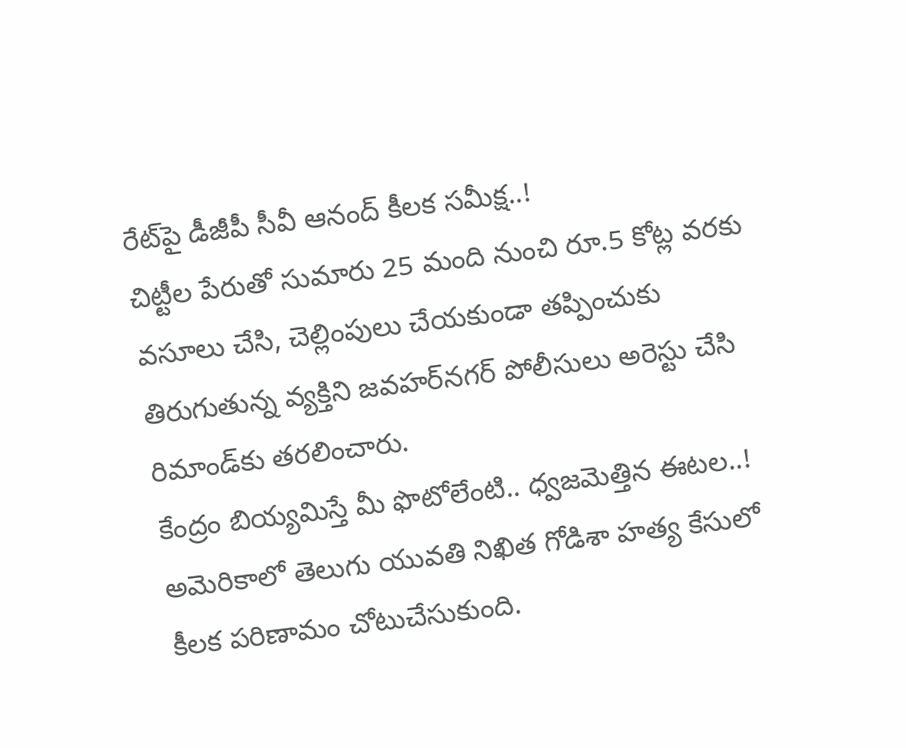రేట్‌పై డీజీపీ సీవీ ఆనంద్ కీలక సమీక్ష..!
చిట్టీల పేరుతో సుమారు 25 మంది నుంచి రూ.5 కోట్ల వరకు వసూలు చేసి, చెల్లింపులు చేయకుండా తప్పించుకు తిరుగుతున్న వ్యక్తిని జవహర్‌నగర్ పోలీసులు అరెస్టు చేసి రిమాండ్‌కు తరలించారు.
కేంద్రం బియ్యమిస్తే మీ ఫొటోలేంటి.. ధ్వజమెత్తిన ఈటల..!
అమెరికాలో తెలుగు యువతి నిఖిత గోడిశా హత్య కేసులో కీలక పరిణామం చోటుచేసుకుంది.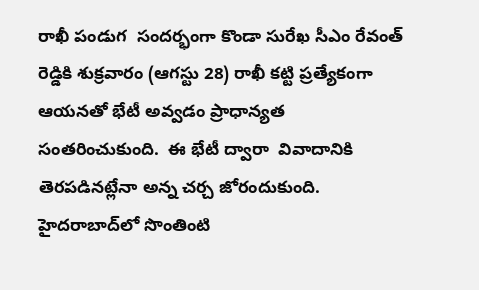రాఖీ పండుగ  సందర్భంగా కొండా సురేఖ సీఎం రేవంత్ రెడ్డికి శుక్రవారం (ఆగస్టు 28) రాఖీ కట్టి ప్రత్యేకంగా ఆయనతో భేటీ అవ్వడం ప్రాధాన్యత సంతరించుకుంది.  ఈ భేటీ ద్వారా  వివాదానికి తెరపడినట్లేనా అన్న చర్చ జోరందుకుంది.
హైదరాబాద్‌లో సొంతింటి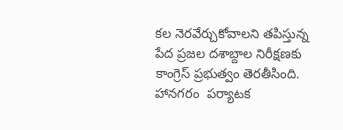కల నెరవేర్చుకోవాలని తపిస్తున్న పేద ప్రజల దశాబ్దాల నిరీక్షణకు కాంగ్రెస్ ప్రభుత్వం తెరతీసింది.
హానగరం  పర్యాటక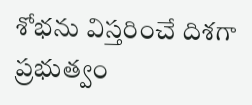శోభను విస్తరించే దిశగా ప్రభుత్వం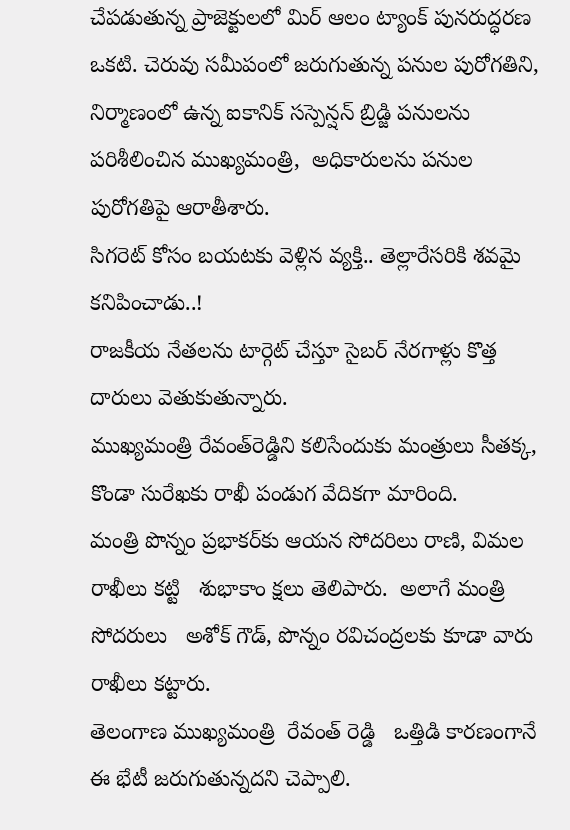చేపడుతున్న ప్రాజెక్టులలో మిర్ ఆలం ట్యాంక్ పునరుద్ధరణ ఒకటి. చెరువు సమీపంలో జరుగుతున్న పనుల పురోగతిని, నిర్మాణంలో ఉన్న ఐకానిక్ సస్పెన్షన్ బ్రిడ్జి పనులను  పరిశీలించిన ముఖ్యమంత్రి,  అధికారులను పనుల పురోగతిపై ఆరాతీశారు.
సిగరెట్‌ కోసం బయటకు వెళ్లిన వ్యక్తి.. తెల్లారేసరికి శవమై కనిపించాడు..!
రాజకీయ నేతలను టార్గెట్ చేస్తూ సైబర్ నేరగాళ్లు కొత్త దారులు వెతుకుతున్నారు.
ముఖ్యమంత్రి రేవంత్‌రెడ్డిని కలిసేందుకు మంత్రులు సీతక్క, కొండా సురేఖకు రాఖీ పండుగ వేదికగా మారింది.
మంత్రి పొన్నం ప్రభాకర్‌కు ఆయన సోదరిలు రాణి, విమల రాఖీలు కట్టి   శుభాకాం క్షలు తెలిపారు.  అలాగే మంత్రి సోదరులు   అశోక్ గౌడ్, పొన్నం రవిచంద్రలకు కూడా వారు రాఖీలు కట్టారు.
తెలంగాణ ముఖ్యమంత్రి  రేవంత్ రెడ్డి   ఒత్తిడి కారణంగానే ఈ భేటీ జరుగుతున్నదని చెప్పాలి.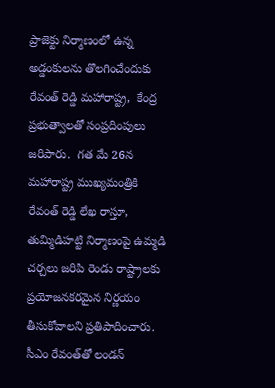ప్రాజెక్టు నిర్మాణంలో ఉన్న అడ్డంకులను తొలగించేందుకు రేవంత్ రెడ్డి మహారాష్ట్ర,  కేంద్ర ప్రభుత్వాలతో సంప్రదింపులు జరిపారు.  గత మే 26న మహారాష్ట్ర ముఖ్యమంత్రికి రేవంత్ రెడ్డి లేఖ రాస్తూ, తుమ్మిడిహట్టి నిర్మాణంపై ఉమ్మడి చర్చలు జరిపి రెండు రాష్ట్రాలకు ప్రయోజనకరమైన నిర్ణయం తీసుకోవాలని ప్రతిపాదించారు.
సీఎం రేవంత్‌తో లండన్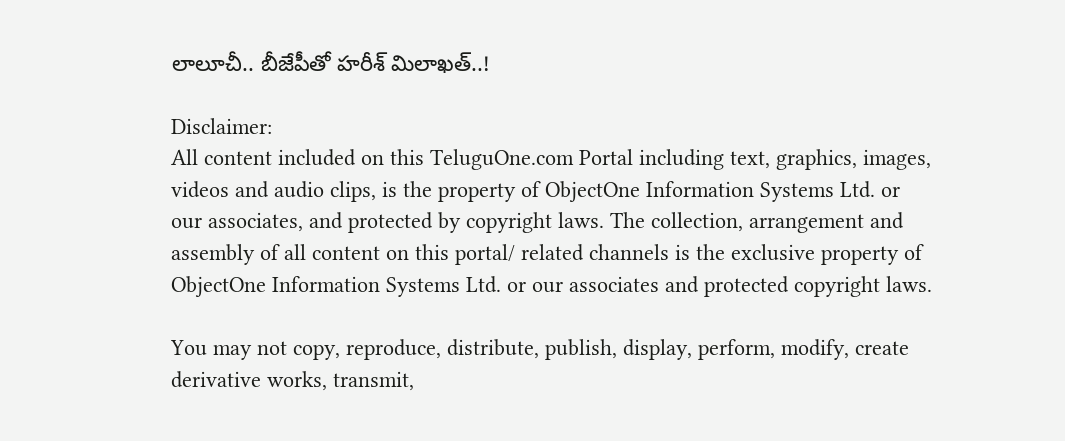లాలూచీ.. బీజేపీతో హరీశ్ మిలాఖత్..!

Disclaimer:
All content included on this TeluguOne.com Portal including text, graphics, images, videos and audio clips, is the property of ObjectOne Information Systems Ltd. or our associates, and protected by copyright laws. The collection, arrangement and assembly of all content on this portal/ related channels is the exclusive property of ObjectOne Information Systems Ltd. or our associates and protected copyright laws.

You may not copy, reproduce, distribute, publish, display, perform, modify, create derivative works, transmit,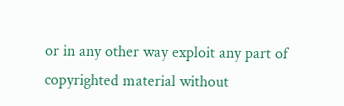or in any other way exploit any part of copyrighted material without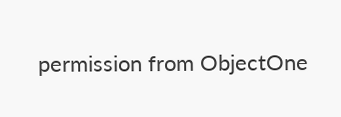permission from ObjectOne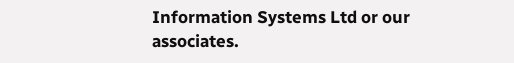Information Systems Ltd or our associates.